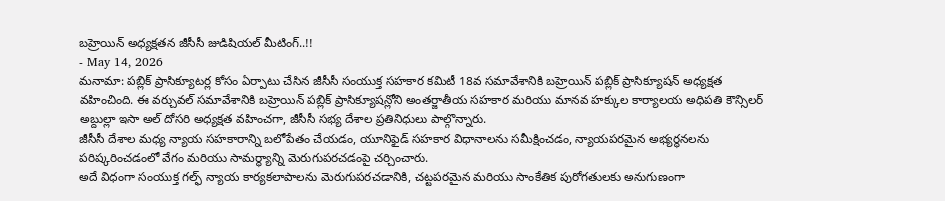బహ్రెయిన్ అధ్యక్షతన జీసీసీ జుడిషియల్ మీటింగ్..!!
- May 14, 2026
మనామా: పబ్లిక్ ప్రాసిక్యూటర్ల కోసం ఏర్పాటు చేసిన జీసీసీ సంయుక్త సహకార కమిటీ 18వ సమావేశానికి బహ్రెయిన్ పబ్లిక్ ప్రాసిక్యూషన్ అధ్యక్షత వహించింది. ఈ వర్చువల్ సమావేశానికి బహ్రెయిన్ పబ్లిక్ ప్రాసిక్యూషన్లోని అంతర్జాతీయ సహకార మరియు మానవ హక్కుల కార్యాలయ అధిపతి కౌన్సిలర్ అబ్దుల్లా ఇసా అల్ దోసరి అధ్యక్షత వహించగా, జీసీసీ సభ్య దేశాల ప్రతినిధులు పాల్గొన్నారు.
జీసీసీ దేశాల మధ్య న్యాయ సహకారాన్ని బలోపేతం చేయడం, యూనిఫైడ్ సహకార విధానాలను సమీక్షించడం, న్యాయపరమైన అభ్యర్థనలను పరిష్కరించడంలో వేగం మరియు సామర్థ్యాన్ని మెరుగుపరచడంపై చర్చించారు.
అదే విధంగా సంయుక్త గల్ఫ్ న్యాయ కార్యకలాపాలను మెరుగుపరచడానికి, చట్టపరమైన మరియు సాంకేతిక పురోగతులకు అనుగుణంగా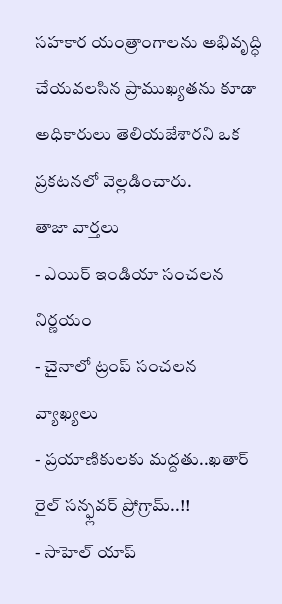సహకార యంత్రాంగాలను అభివృద్ధి చేయవలసిన ప్రాముఖ్యతను కూడా అధికారులు తెలియజేశారని ఒక ప్రకటనలో వెల్లడించారు.
తాజా వార్తలు
- ఎయిర్ ఇండియా సంచలన నిర్ణయం
- చైనాలో ట్రంప్ సంచలన వ్యాఖ్యలు
- ప్రయాణికులకు మద్దతు..ఖతార్ రైల్ సన్ఫ్లవర్ ప్రోగ్రామ్..!!
- సాహెల్ యాప్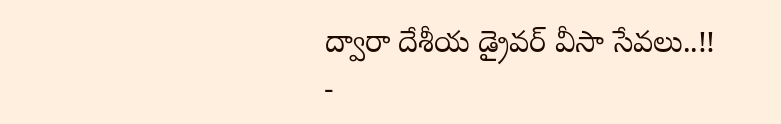ద్వారా దేశీయ డ్రైవర్ వీసా సేవలు..!!
-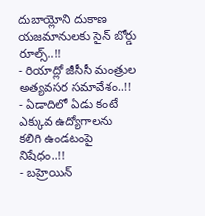దుబాయ్లోని దుకాణ యజమానులకు సైన్ బోర్డు రూల్స్..!!
- రియాద్లో జీసీసీ మంత్రుల అత్యవసర సమావేశం..!!
- ఏడాదిలో ఏడు కంటే ఎక్కువ ఉద్యోగాలను కలిగి ఉండటంపై నిషేధం..!!
- బహ్రెయిన్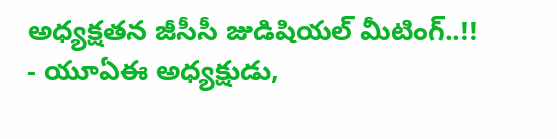అధ్యక్షతన జీసీసీ జుడిషియల్ మీటింగ్..!!
- యూఏఈ అధ్యక్షుడు,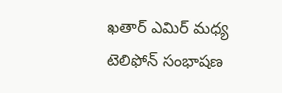ఖతార్ ఎమిర్ మధ్య టెలిఫోన్ సంభాషణ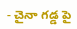- చైనా గడ్డ పై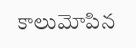కాలుమోపిన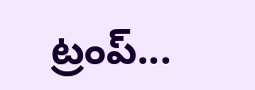ట్రంప్...